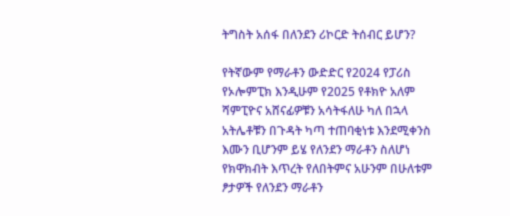ትግስት አሰፋ በለንደን ሪኮርድ ትሰብር ይሆን?

የትኛውም የማራቶን ውድድር የ2024 የፓሪስ የኦሎምፒክ እንዲሁም የ2025 የቶክዮ አለም ሻምፒዮና አሸናፊዎቹን አሳትፋለሁ ካለ በኋላ አትሌቶቹን በጉዳት ካጣ ተጠባቂነቱ እንደሚቀንስ እሙን ቢሆንም ይሄ የለንደን ማራቶን ስለሆነ የክዋክብት እጥረት የለበትምና አሁንም በሁለቱም ፆታዎች የለንደን ማራቶን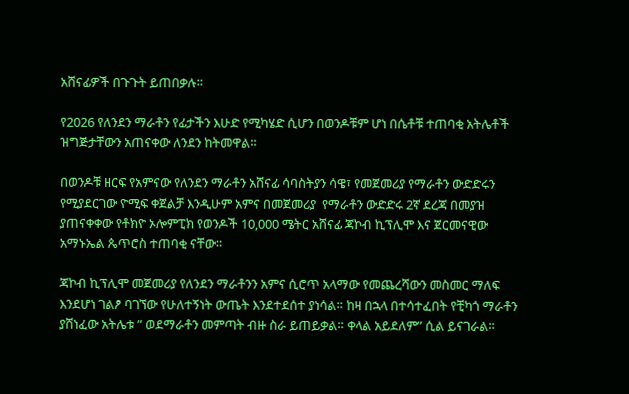አሸናፊዎች በጉጉት ይጠበቃሉ።

የ2026 የለንደን ማራቶን የፊታችን እሁድ የሚካሄድ ሲሆን በወንዶቹም ሆነ በሴቶቹ ተጠባቂ አትሌቶች ዝግጅታቸውን አጠናቀው ለንደን ከትመዋል።

በወንዶቹ ዘርፍ የአምናው የለንደን ማራቶን አሸናፊ ሳባስትያን ሳዌ፣ የመጀመሪያ የማራቶን ውድድሩን የሚያደርገው ዮሚፍ ቀጀልቻ እንዲሁም አምና በመጀመሪያ  የማራቶን ውድድሩ 2ኛ ደረጃ በመያዝ ያጠናቀቀው የቶክዮ ኦሎምፒክ የወንዶች 10,000 ሜትር አሸናፊ ጃኮብ ኪፕሊሞ እና ጀርመናዊው አማኑኤል ጴጥሮስ ተጠባቂ ናቸው።

ጃኮብ ኪፕሊሞ መጀመሪያ የለንደን ማራቶንን አምና ሲሮጥ አላማው የመጨረሻውን መስመር ማለፍ እንደሆነ ገልፆ ባገኘው የሁለተኝነት ውጤት እንደተደሰተ ያነሳል። ከዛ በኋላ በተሳተፈበት የቺካጎ ማራቶን ያሸነፈው አትሌቱ ” ወደማራቶን መምጣት ብዙ ስራ ይጠይቃል። ቀላል አይደለም” ሲል ይናገራል።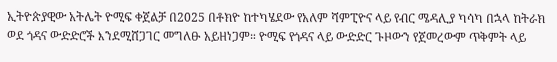ኢትዮጵያዊው አትሌት ዮሚፍ ቀጀልቻ በ2025 በቶክዮ ከተካሄደው የአለም ሻምፒዮና ላይ የብር ሜዳሊያ ካሳካ በኋላ ከትራክ ወደ ጎዳና ውድድሮች እንደሚሸጋገር መግለፁ አይዘነጋም። ዮሚፍ የጎዳና ላይ ውድድር ጉዞውን የጀመረውም ጥቅምት ላይ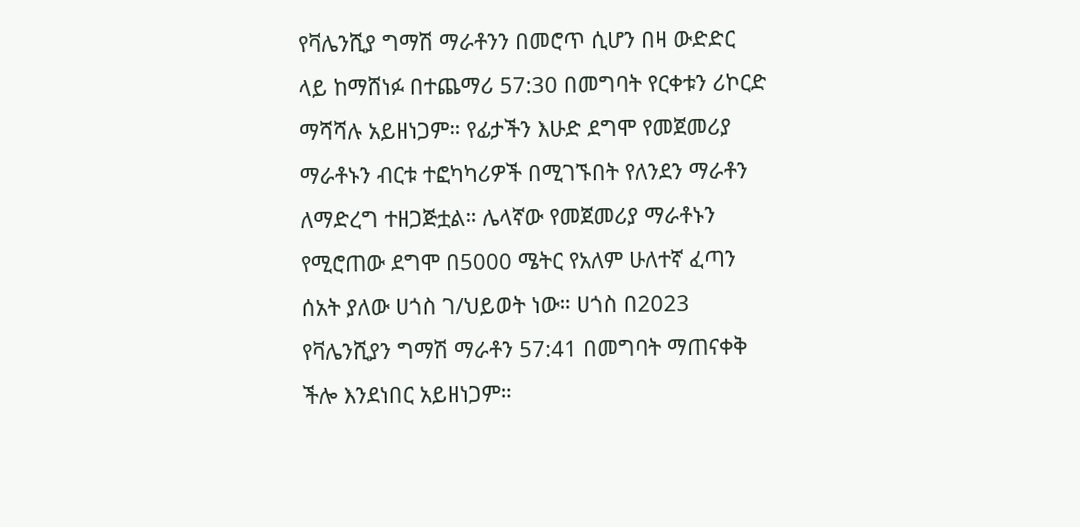የቫሌንሺያ ግማሽ ማራቶንን በመሮጥ ሲሆን በዛ ውድድር ላይ ከማሸነፉ በተጨማሪ 57:30 በመግባት የርቀቱን ሪኮርድ ማሻሻሉ አይዘነጋም። የፊታችን እሁድ ደግሞ የመጀመሪያ ማራቶኑን ብርቱ ተፎካካሪዎች በሚገኙበት የለንደን ማራቶን ለማድረግ ተዘጋጅቷል። ሌላኛው የመጀመሪያ ማራቶኑን የሚሮጠው ደግሞ በ5000 ሜትር የአለም ሁለተኛ ፈጣን ሰአት ያለው ሀጎስ ገ/ህይወት ነው። ሀጎስ በ2023 የቫሌንሺያን ግማሽ ማራቶን 57:41 በመግባት ማጠናቀቅ ችሎ እንደነበር አይዘነጋም።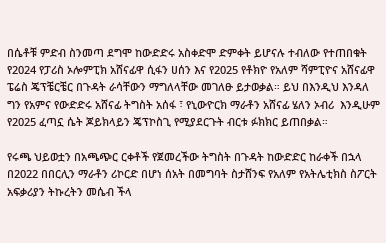በሴቶቹ ምድብ ስንመጣ ደግሞ ከውድድሩ አስቀድሞ ድምቀት ይሆናሉ ተብለው የተጠበቁት የ2024 የፓሪስ ኦሎምፒክ አሸናፊዋ ሲፋን ሀሰን እና የ2025 የቶክዮ የአለም ሻምፒዮና አሸናፊዋ ፔሬስ ጄፕቼርቼር በጉዳት ራሳቸውን ማግለላቸው መገለፁ ይታወቃል። ይህ በእንዲህ እንዳለ ግን የአምና የውድድሩ አሸናፊ ትግስት አሰፋ ፣ የኒውዮርክ ማራቶን አሸናፊ ሄለን ኦብሪ  እንዲሁም የ2025 ፈጣኗ ሴት ጆይክላይን ጄፕኮስጊ የሚያደርጉት ብርቱ ፉክክር ይጠበቃል።

የሩጫ ህይወቷን በአጫጭር ርቀቶች የጀመረችው ትግስት በጉዳት ከውድድር ከራቀች በኋላ በ2022 በበርሊን ማራቶን ሪኮርድ በሆነ ሰአት በመግባት ስታሸንፍ የአለም የአትሌቲክስ ስፖርት አፍቃሪያን ትኩረትን መሴብ ችላ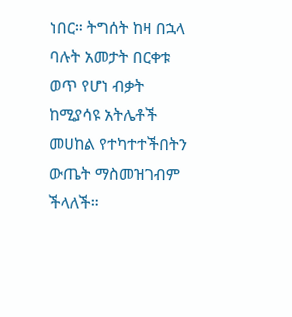ነበር። ትግሰት ከዛ በኋላ ባሉት አመታት በርቀቱ ወጥ የሆነ ብቃት ከሚያሳዩ አትሌቶች መሀከል የተካተተችበትን ውጤት ማስመዝገብም ችላለች።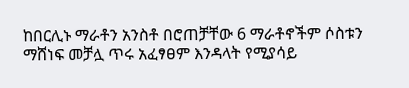ከበርሊኑ ማራቶን አንስቶ በሮጠቻቸው 6 ማራቶኖችም ሶስቱን ማሸነፍ መቻሏ ጥሩ አፈፃፀም እንዳላት የሚያሳይ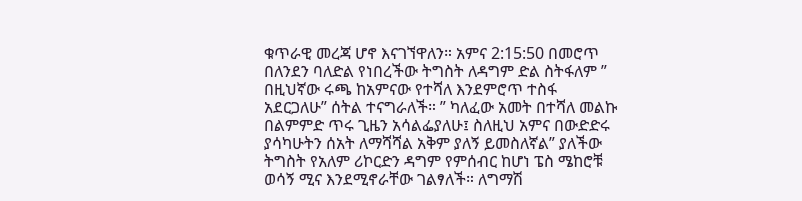ቁጥራዊ መረጃ ሆኖ እናገኘዋለን። አምና 2:15:50 በመሮጥ በለንደን ባለድል የነበረችው ትግስት ለዳግም ድል ስትፋለም ” በዚህኛው ሩጫ ከአምናው የተሻለ እንደምሮጥ ተስፋ አደርጋለሁ” ሰትል ተናግራለች። ” ካለፈው አመት በተሻለ መልኩ በልምምድ ጥሩ ጊዜን አሳልፌያለሁ፤ ስለዚህ አምና በውድድሩ ያሳካሁትን ሰአት ለማሻሻል አቅም ያለኝ ይመስለኛል” ያለችው ትግስት የአለም ሪኮርድን ዳግም የምሰብር ከሆነ ፔስ ሜከሮቹ ወሳኝ ሚና እንደሚኖራቸው ገልፃለች። ለግማሽ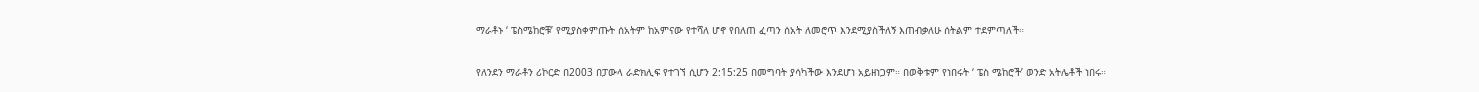ማራቶኑ ‘ ፔስሜከሮቹ’ የሚያስቀምጡት ሰአትም ከአምናው የተሻለ ሆኖ የበለጠ ፈጣን ሰአት ለመሮጥ እንደሚያስችለኝ እጠብቃለሁ ሰትልም ተደምጣለች።

የለንደን ማራቶን ሪኮርድ በ2003 በፓውላ ራድክሊፍ የተገኘ ሲሆን 2:15:25 በመግባት ያሳካችው እንደሆነ አይዘነጋም። በወቅቱም የነበሩት ‘ ፔስ ሜከሮች’ ወንድ አትሌቶች ነበሩ።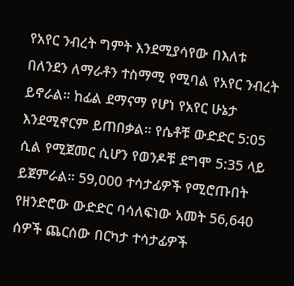የአየር ንብረት ግምት እንደሚያሳየው በእለቱ በለንደን ለማራቶን ተስማሚ የሚባል የአየር ንብረት ይኖራል። ከፊል ደማናማ የሆነ የአየር ሁኔታ እንደሚኖርም ይጠበቃል። የሴቶቹ ውድድር 5:05 ሲል የሚጀመር ሲሆን የወንዶቹ ደግሞ 5:35 ላይ ይጀምራል። 59,000 ተሳታፊዎች የሚሮጡበት የዘንድሮው ውድድር ባሳለፍነው አመት 56,640 ሰዎች ጨርሰው በርካታ ተሳታፊዎች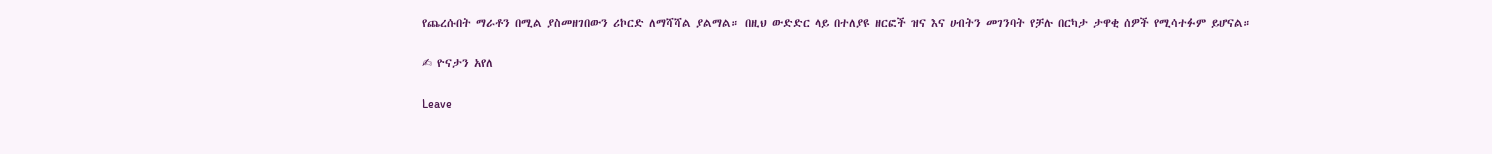የጨረሱበት ማራቶን በሚል ያስመዘገበውን ሪኮርድ ለማሻሻል ያልማል። በዚህ ውድድር ላይ በተለያዩ ዘርፎች ዝና እና ሀብትን መገንባት የቻሉ በርካታ ታዋቂ ሰዎች የሚሳተፉም ይሆናል።

✍ ዮናታን አየለ

Leave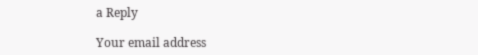a Reply

Your email address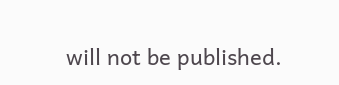will not be published.